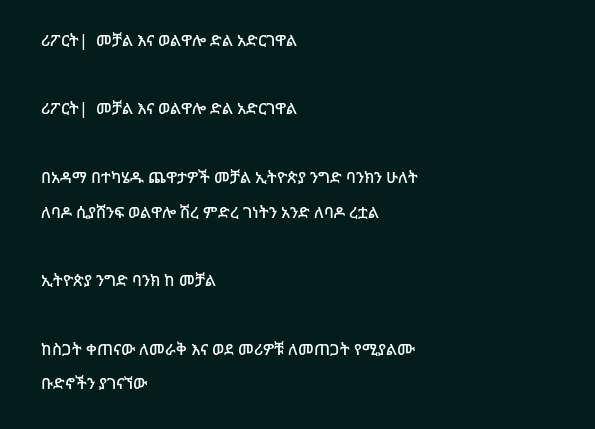ሪፖርት|  መቻል እና ወልዋሎ ድል አድርገዋል

ሪፖርት|  መቻል እና ወልዋሎ ድል አድርገዋል

በአዳማ በተካሄዱ ጨዋታዎች መቻል ኢትዮጵያ ንግድ ባንክን ሁለት ለባዶ ሲያሸንፍ ወልዋሎ ሽረ ምድረ ገነትን አንድ ለባዶ ረቷል

ኢትዮጵያ ንግድ ባንክ ከ መቻል

ከስጋት ቀጠናው ለመራቅ እና ወደ መሪዎቹ ለመጠጋት የሚያልሙ ቡድኖችን ያገናኘው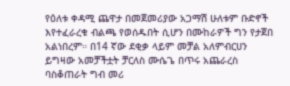የዕለቱ ቀዳሚ ጨዋታ በመጀመሪያው አጋማሽ ሁለቱም ቡድኖች እየተፈራረቁ ብልጫ የወሰዱበት ሲሆን በሙከራዎች ግን የታጀበ አልነበረም። በ14 ኛው ደቂቃ ላይም መቻል አለምብርሀን ይግዛው አመቻችቷት ቻርለስ ሙሴጌ በጥሩ አጨራረስ ባስቆጠራት ግብ መሪ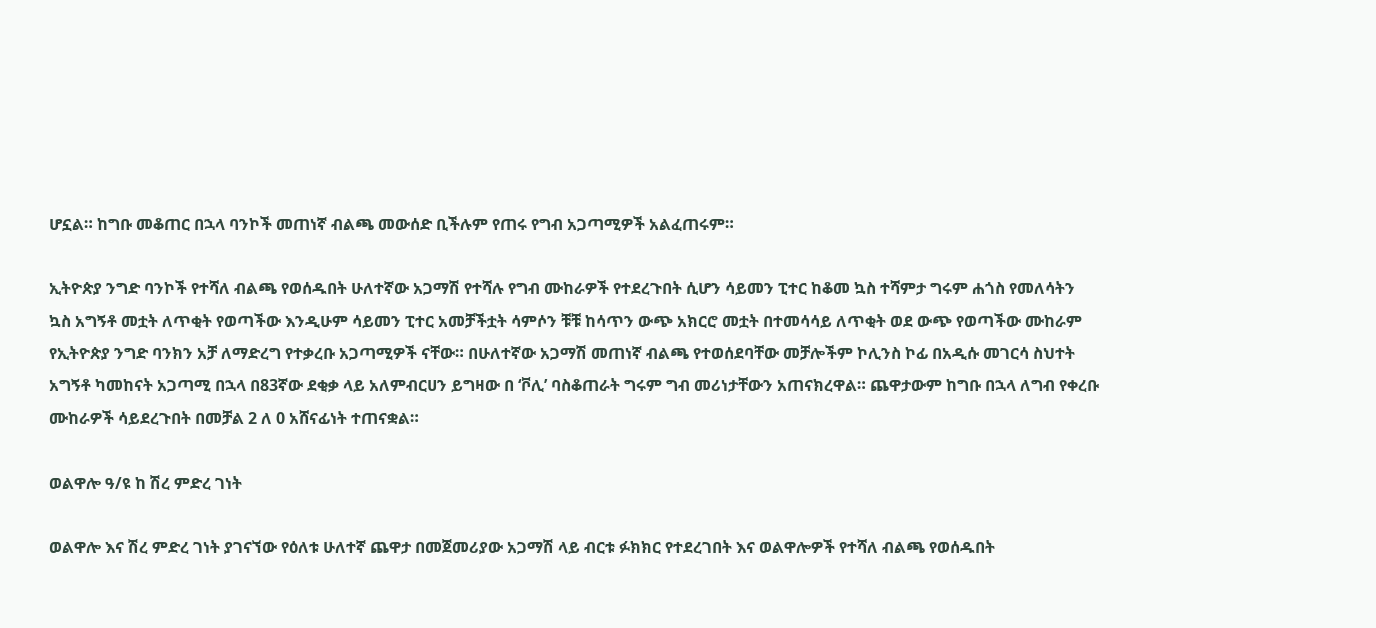ሆኗል። ከግቡ መቆጠር በኋላ ባንኮች መጠነኛ ብልጫ መውሰድ ቢችሉም የጠሩ የግብ አጋጣሚዎች አልፈጠሩም።

ኢትዮጵያ ንግድ ባንኮች የተሻለ ብልጫ የወሰዱበት ሁለተኛው አጋማሽ የተሻሉ የግብ ሙከራዎች የተደረጉበት ሲሆን ሳይመን ፒተር ከቆመ ኳስ ተሻምታ ግሩም ሐጎስ የመለሳትን ኳስ አግኝቶ መቷት ለጥቂት የወጣችው እንዲሁም ሳይመን ፒተር አመቻችቷት ሳምሶን ቹቹ ከሳጥን ውጭ አክርሮ መቷት በተመሳሳይ ለጥቂት ወደ ውጭ የወጣችው ሙከራም የኢትዮጵያ ንግድ ባንክን አቻ ለማድረግ የተቃረቡ አጋጣሚዎች ናቸው። በሁለተኛው አጋማሽ መጠነኛ ብልጫ የተወሰደባቸው መቻሎችም ኮሊንስ ኮፊ በአዲሱ መገርሳ ስህተት አግኝቶ ካመከናት አጋጣሚ በኋላ በ83ኛው ደቂቃ ላይ አለምብርሀን ይግዛው በ ‘ቮሊ’ ባስቆጠራት ግሩም ግብ መሪነታቸውን አጠናክረዋል። ጨዋታውም ከግቡ በኋላ ለግብ የቀረቡ ሙከራዎች ሳይደረጉበት በመቻል 2 ለ 0 አሸናፊነት ተጠናቋል።

ወልዋሎ ዓ/ዩ ከ ሽረ ምድረ ገነት

ወልዋሎ እና ሽረ ምድረ ገነት ያገናኘው የዕለቱ ሁለተኛ ጨዋታ በመጀመሪያው አጋማሽ ላይ ብርቱ ፉክክር የተደረገበት እና ወልዋሎዎች የተሻለ ብልጫ የወሰዱበት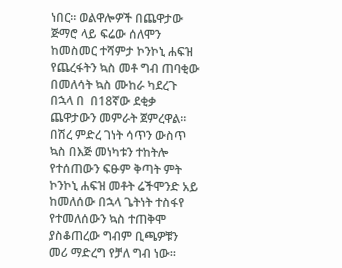ነበር። ወልዋሎዎች በጨዋታው ጅማሮ ላይ ፍሬው ሰለሞን ከመስመር ተሻምታ ኮንኮኒ ሐፍዝ የጨረፋትን ኳስ መቶ ግብ ጠባቂው በመለሳት ኳስ ሙከራ ካደረጉ በኋላ በ  በ18ኛው ደቂቃ ጨዋታውን መምራት ጀምረዋል። በሽረ ምድረ ገነት ሳጥን ውስጥ ኳስ በእጅ መነካቱን ተከትሎ  የተሰጠውን ፍፁም ቅጣት ምት ኮንኮኒ ሐፍዝ መቶት ሬችሞንድ አይ ከመለሰው በኋላ ጌትነት ተስፋየ የተመለሰውን ኳስ ተጠቅሞ ያስቆጠረው ግብም ቢጫዎቹን መሪ ማድረግ የቻለ ግብ ነው።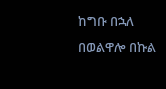ከግቡ በኋለ በወልዋሎ በኩል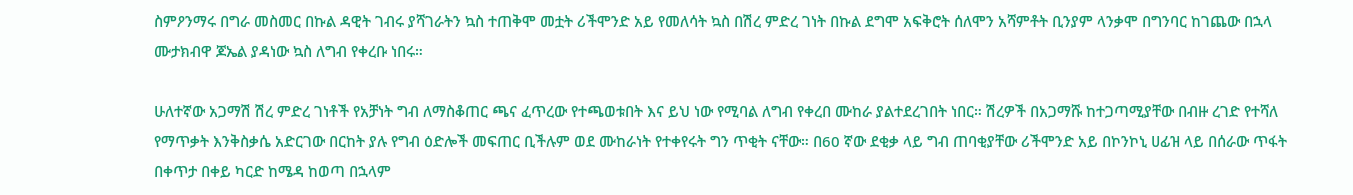ስምዖንማሩ በግራ መስመር በኩል ዳዊት ገብሩ ያሻገራትን ኳስ ተጠቅሞ መቷት ሪችሞንድ አይ የመለሳት ኳስ በሽረ ምድረ ገነት በኩል ደግሞ አፍቅሮት ሰለሞን አሻምቶት ቢንያም ላንቃሞ በግንባር ከገጨው በኋላ ሙታክብዋ ጆኤል ያዳነው ኳስ ለግብ የቀረቡ ነበሩ።

ሁለተኛው አጋማሽ ሽረ ምድረ ገነቶች የአቻነት ግብ ለማስቆጠር ጫና ፈጥረው የተጫወቱበት እና ይህ ነው የሚባል ለግብ የቀረበ ሙከራ ያልተደረገበት ነበር። ሽረዎች በአጋማሹ ከተጋጣሚያቸው በብዙ ረገድ የተሻለ የማጥቃት እንቅስቃሴ አድርገው በርከት ያሉ የግብ ዕድሎች መፍጠር ቢችሉም ወደ ሙከራነት የተቀየሩት ግን ጥቂት ናቸው። በ60 ኛው ደቂቃ ላይ ግብ ጠባቂያቸው ሪችሞንድ አይ በኮንኮኒ ሀፊዝ ላይ በሰራው ጥፋት በቀጥታ በቀይ ካርድ ከሜዳ ከወጣ በኋላም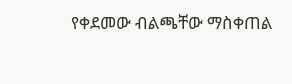የቀደመው ብልጫቸው ማስቀጠል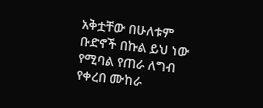አቅቷቸው በሁለቱም ቡድኖች በኩል ይህ ነው የሚባል የጠራ ለግብ የቀረበ ሙከራ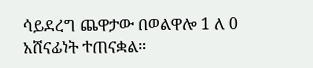ሳይደረግ ጨዋታው በወልዋሎ 1 ለ 0 አሸናፊነት ተጠናቋል።